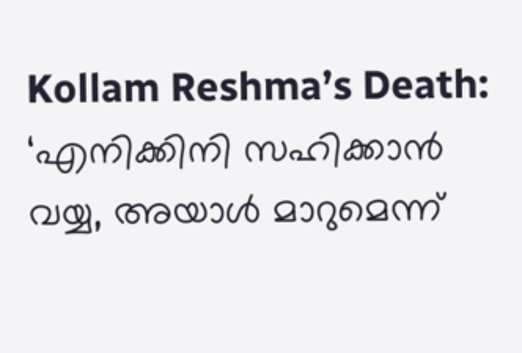Kollam Reshma’s Death: ‘എനിക്കിനി സഹിക്കാന്‍ വയ്യ, അയാൾ മാറുമെന്ന്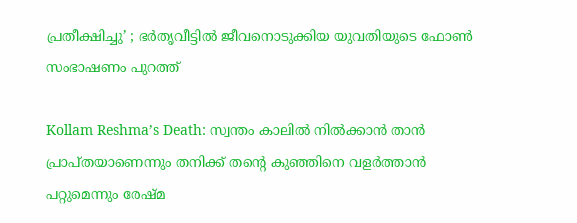പ്രതീക്ഷിച്ചു’ ; ഭർതൃവീട്ടില്‍ ജീവനൊടുക്കിയ യുവതിയുടെ ഫോണ്‍ സംഭാഷണം പുറത്ത്

Kollam Reshma’s Death: സ്വന്തം കാലില്‍ നില്‍ക്കാന്‍ താൻ പ്രാപ്തയാണെന്നും തനിക്ക് തന്റെ കുഞ്ഞിനെ വളര്‍ത്താന്‍ പറ്റുമെന്നും രേഷ്മ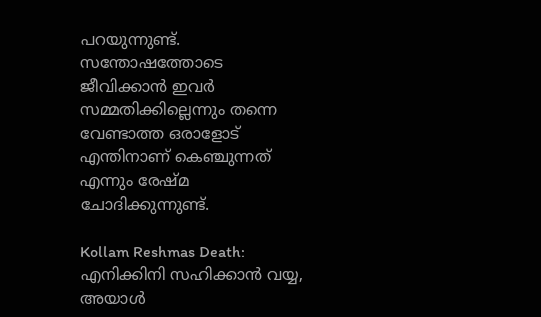പറയുന്നുണ്ട്. സന്തോഷത്തോടെ ജീവിക്കാൻ ഇവർ സമ്മതിക്കില്ലെന്നും തന്നെ വേണ്ടാത്ത ഒരാളോട് എന്തിനാണ് കെഞ്ചുന്നത് എന്നും രേഷ്മ ചോദിക്കുന്നുണ്ട്.

Kollam Reshmas Death: എനിക്കിനി സഹിക്കാന്‍ വയ്യ, അയാൾ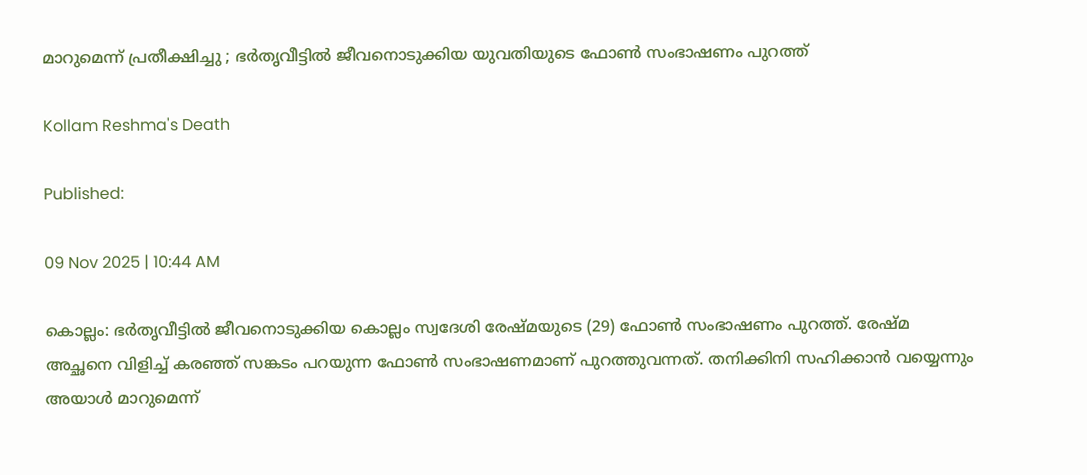മാറുമെന്ന് പ്രതീക്ഷിച്ചു ; ഭർതൃവീട്ടില്‍ ജീവനൊടുക്കിയ യുവതിയുടെ ഫോണ്‍ സംഭാഷണം പുറത്ത്

Kollam Reshma's Death

Published:

09 Nov 2025 | 10:44 AM

കൊല്ലം: ഭർതൃവീട്ടിൽ ജീവനൊടുക്കിയ കൊല്ലം സ്വദേശി രേഷ്മയുടെ (29) ഫോൺ സംഭാഷണം പുറത്ത്. രേഷ്മ അച്ഛനെ വിളിച്ച് കരഞ്ഞ് സങ്കടം പറയുന്ന ഫോൺ സംഭാഷണമാണ് പുറത്തുവന്നത്. തനിക്കിനി സഹിക്കാന്‍ വയ്യെന്നും അയാൾ മാറുമെന്ന്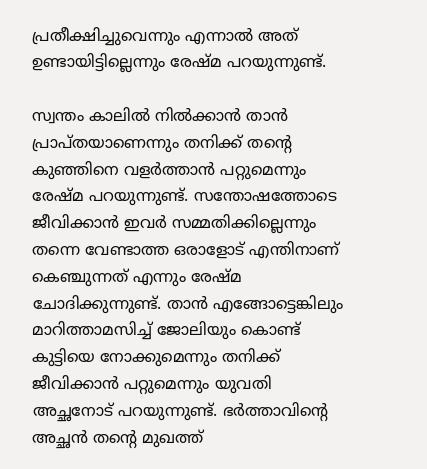പ്രതീക്ഷിച്ചുവെന്നും എന്നാൽ അത് ഉണ്ടായിട്ടില്ലെന്നും രേഷ്മ പറയുന്നുണ്ട്.

സ്വന്തം കാലില്‍ നില്‍ക്കാന്‍ താൻ പ്രാപ്തയാണെന്നും തനിക്ക് തന്റെ കുഞ്ഞിനെ വളര്‍ത്താന്‍ പറ്റുമെന്നും രേഷ്മ പറയുന്നുണ്ട്. സന്തോഷത്തോടെ ജീവിക്കാൻ ഇവർ സമ്മതിക്കില്ലെന്നും തന്നെ വേണ്ടാത്ത ഒരാളോട് എന്തിനാണ് കെഞ്ചുന്നത് എന്നും രേഷ്മ ചോദിക്കുന്നുണ്ട്. താൻ എങ്ങോട്ടെങ്കിലും മാറിത്താമസിച്ച് ജോലിയും കൊണ്ട് കുട്ടിയെ നോക്കുമെന്നും തനിക്ക് ജീവിക്കാൻ പറ്റുമെന്നും യുവതി അച്ഛനോട് പറയുന്നുണ്ട്. ഭർത്താവിന്റെ അച്ഛന്‍ തന്‍റെ മുഖത്ത്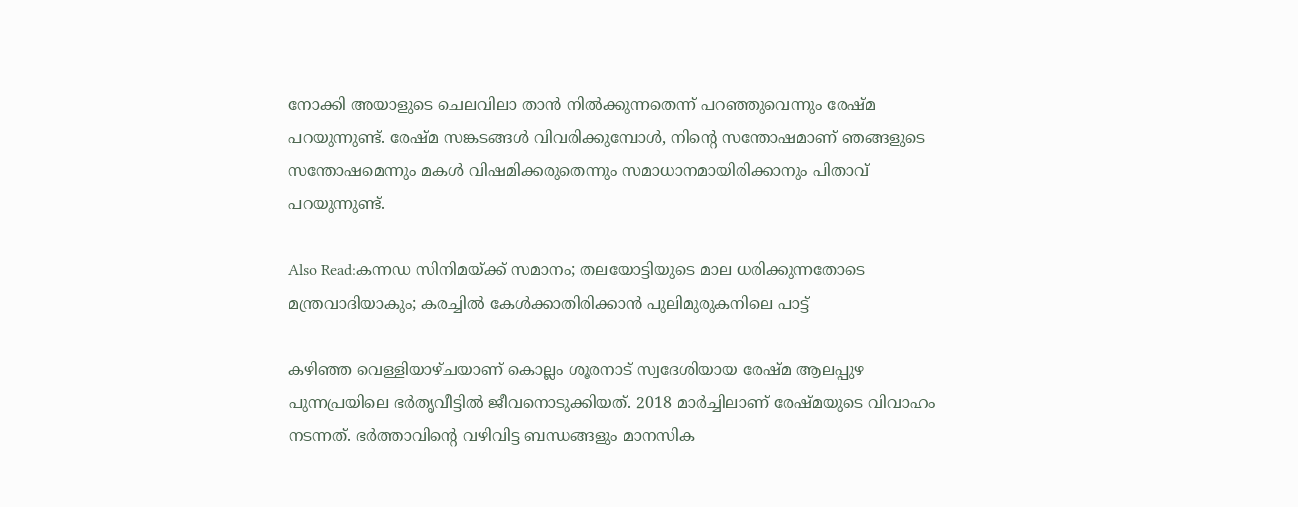നോക്കി അയാളുടെ ചെലവിലാ താൻ നില്‍ക്കുന്നതെന്ന് പറഞ്ഞുവെന്നും രേഷ്മ പറയുന്നുണ്ട്. രേഷ്മ സങ്കടങ്ങള്‍ വിവരിക്കുമ്പോള്‍, നിന്‍റെ സന്തോഷമാണ് ഞങ്ങളുടെ സന്തോഷമെന്നും മകള്‍ വിഷമിക്കരുതെന്നും സമാധാനമായിരിക്കാനും പിതാവ് പറയുന്നുണ്ട്.

Also Read:കന്നഡ സിനിമയ്ക്ക് സമാനം; തലയോട്ടിയുടെ മാല ധരിക്കുന്നതോടെ മന്ത്രവാദിയാകും; കരച്ചിൽ കേൾക്കാതിരിക്കാൻ പുലിമുരുകനിലെ പാട്ട്

കഴിഞ്ഞ വെള്ളിയാഴ്ചയാണ് കൊല്ലം ശൂരനാട് സ്വദേശിയായ രേഷ്മ ആലപ്പുഴ പുന്നപ്രയിലെ ഭര്‍തൃവീട്ടില്‍ ജീവനൊടുക്കിയത്. 2018 മാര്‍ച്ചിലാണ് രേഷ്മയുടെ വിവാഹം നടന്നത്. ഭര്‍ത്താവിന്‍റെ വഴിവിട്ട ബന്ധങ്ങളും മാനസിക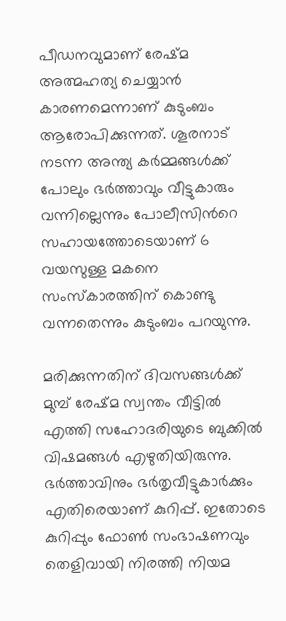പീഡനവുമാണ് രേഷ്മ അത്മഹത്യ ചെയ്യാന്‍ കാരണമെന്നാണ് കുടുംബം ആരോപിക്കുന്നത്. ശൂരനാട് നടന്ന അന്ത്യ കര്‍മ്മങ്ങള്‍ക്ക് പോലും ഭര്‍ത്താവും വീട്ടുകാരും വന്നില്ലെന്നും പോലീസിന്‍റെ സഹായത്തോടെയാണ് 6 വയസുള്ള മകനെ സംസ്കാരത്തിന് കൊണ്ടു വന്നതെന്നും കുടുംബം പറയുന്നു.

മരിക്കുന്നതിന് ദിവസങ്ങള്‍ക്ക് മുമ്പ് രേഷ്മ സ്വന്തം വീട്ടില്‍ എത്തി സഹോദരിയുടെ ബുക്കില്‍ വിഷമങ്ങള്‍ എഴുതിയിരുന്നു. ഭര്‍ത്താവിനും ഭര്‍തൃവീട്ടുകാര്‍ക്കും എതിരെയാണ് കുറിപ്പ്. ഇതോടെ കുറിപ്പും ഫോണ്‍ സംഭാഷണവും തെളിവായി നിരത്തി നിയമ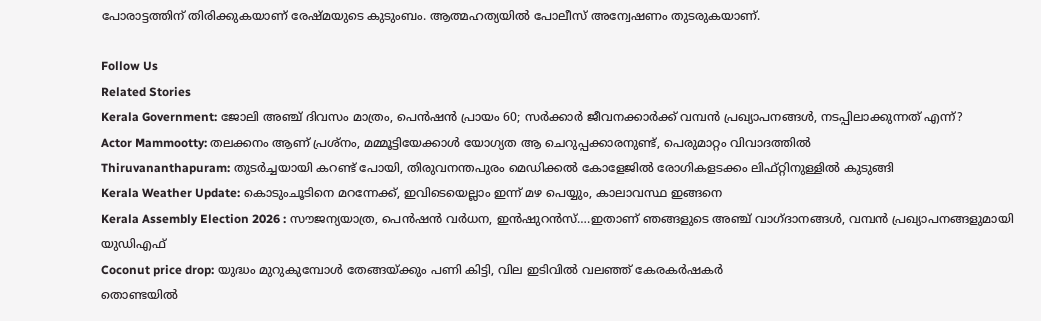പോരാട്ടത്തിന് തിരിക്കുകയാണ് രേഷ്മയുടെ കുടുംബം. ആത്മഹത്യയിൽ പോലീസ് അന്വേഷണം തുടരുകയാണ്.

Follow Us
Related Stories
Kerala Government: ജോലി അഞ്ച് ദിവസം മാത്രം, പെൻഷൻ പ്രായം 60; സർക്കാർ ജീവനക്കാർക്ക് വമ്പൻ പ്രഖ്യാപനങ്ങൾ, നടപ്പിലാക്കുന്നത് എന്ന്?
Actor Mammootty: തലക്കനം ആണ് പ്രശ്നം, മമ്മൂട്ടിയേക്കാൾ യോഗ്യത ആ ചെറുപ്പക്കാരനുണ്ട്, പെരുമാറ്റം വിവാദത്തിൽ
Thiruvananthapuram: തുടർച്ചയായി കറണ്ട് പോയി, തിരുവനന്തപുരം മെഡിക്കൽ കോളേജിൽ രോഗികളടക്കം ലിഫ്റ്റിനുള്ളിൽ കുടുങ്ങി
Kerala Weather Update: കൊടുംചൂടിനെ മറന്നേക്ക്, ഇവിടെയെല്ലാം ഇന്ന് മഴ പെയ്യും, കാലാവസ്ഥ ഇങ്ങനെ
Kerala Assembly Election 2026 : സൗജന്യയാത്ര, പെൻഷൻ വർധന, ഇൻഷുറൻസ്….ഇതാണ് ഞങ്ങളുടെ അഞ്ച് വാഗ്ദാനങ്ങൾ, വമ്പൻ പ്രഖ്യാപനങ്ങളുമായി യുഡിഎഫ്
Coconut price drop: യുദ്ധം മുറുകുമ്പോൾ തേങ്ങയ്ക്കും പണി കിട്ടി, വില ഇടിവിൽ വലഞ്ഞ് കേരകർഷകർ
തൊണ്ടയിൽ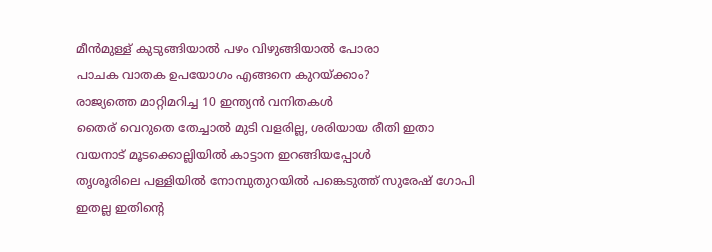മീൻമുള്ള് കുടുങ്ങിയാൽ പഴം വിഴുങ്ങിയാൽ പോരാ
പാചക വാതക ഉപയോഗം എങ്ങനെ കുറയ്ക്കാം?
രാജ്യത്തെ മാറ്റിമറിച്ച 10 ഇന്ത്യൻ വനിതകൾ
തൈര് വെറുതെ തേച്ചാൽ മുടി വളരില്ല, ശരിയായ രീതി ഇതാ
വയനാട് മൂടക്കൊല്ലിയിൽ കാട്ടാന ഇറങ്ങിയപ്പോൾ
തൃശൂരിലെ പള്ളിയിൽ നോമ്പുതുറയിൽ പങ്കെടുത്ത് സുരേഷ് ഗോപി
ഇതല്ല ഇതിൻ്റെ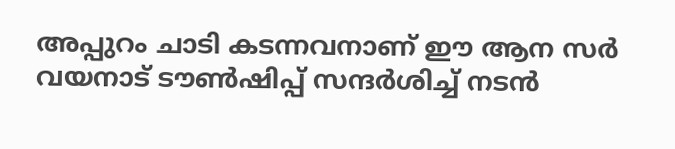അപ്പുറം ചാടി കടന്നവനാണ് ഈ ആന സർ
വയനാട് ടൗണ്‍ഷിപ്പ് സന്ദര്‍ശിച്ച് നടന്‍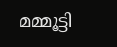മമ്മൂട്ടി